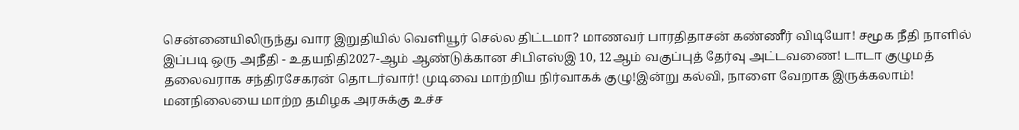சென்னையிலிருந்து வார இறுதியில் வெளியூர் செல்ல திட்டமா? மாணவர் பாரதிதாசன் கண்ணீர் விடியோ! சமூக நீதி நாளில் இப்படி ஒரு அநீதி - உதயநிதி2027-ஆம் ஆண்டுக்கான சிபிஎஸ்இ 10, 12ஆம் வகுப்புத் தேர்வு அட்டவணை! டாடா குழுமத் தலைவராக சந்திரசேகரன் தொடர்வார்! முடிவை மாற்றிய நிர்வாகக் குழு!இன்று கல்வி, நாளை வேறாக இருக்கலாம்! மனநிலையை மாற்ற தமிழக அரசுக்கு உச்ச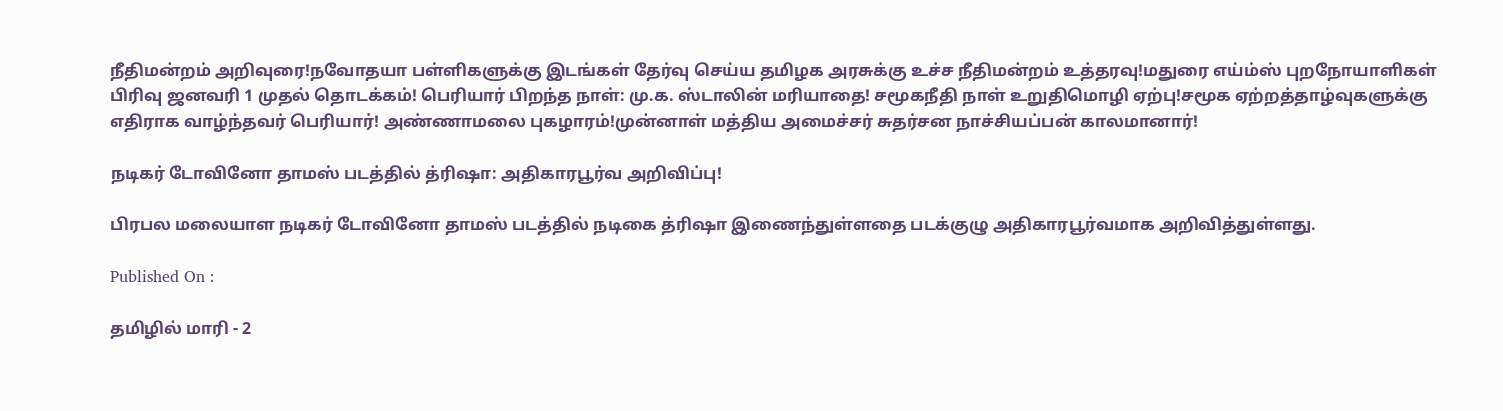நீதிமன்றம் அறிவுரை!நவோதயா பள்ளிகளுக்கு இடங்கள் தேர்வு செய்ய தமிழக அரசுக்கு உச்ச நீதிமன்றம் உத்தரவு!மதுரை எய்ம்ஸ் புறநோயாளிகள் பிரிவு ஜனவரி 1 முதல் தொடக்கம்! பெரியார் பிறந்த நாள்: மு.க. ஸ்டாலின் மரியாதை! சமூகநீதி நாள் உறுதிமொழி ஏற்பு!சமூக ஏற்றத்தாழ்வுகளுக்கு எதிராக வாழ்ந்தவர் பெரியார்! அண்ணாமலை புகழாரம்!முன்னாள் மத்திய அமைச்சர் சுதர்சன நாச்சியப்பன் காலமானார்!

நடிகர் டோவினோ தாமஸ் படத்தில் த்ரிஷா: அதிகாரபூர்வ அறிவிப்பு!

பிரபல மலையாள நடிகர் டோவினோ தாமஸ் படத்தில் நடிகை த்ரிஷா இணைந்துள்ளதை படக்குழு அதிகாரபூர்வமாக அறிவித்துள்ளது.

Published On :

தமிழில் மாரி - 2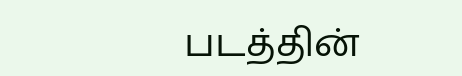படத்தின்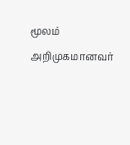மூலம் அறிமுகமானவர்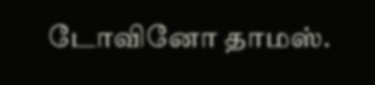டோவினோ தாமஸ்.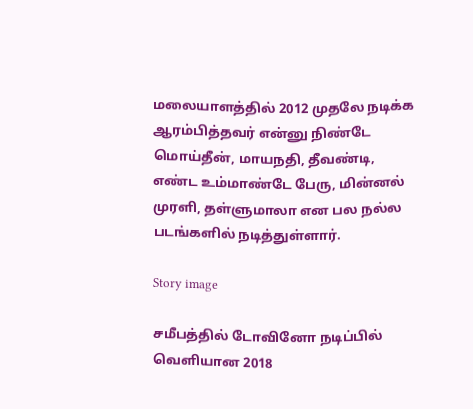மலையாளத்தில் 2012 முதலே நடிக்க ஆரம்பித்தவர் என்னு நிண்டே மொய்தீன், மாயநதி, தீவண்டி, எண்ட உம்மாண்டே பேரு, மின்னல் முரளி, தள்ளுமாலா என பல நல்ல படங்களில் நடித்துள்ளார்.

Story image

சமீபத்தில் டோவினோ நடிப்பில் வெளியான 2018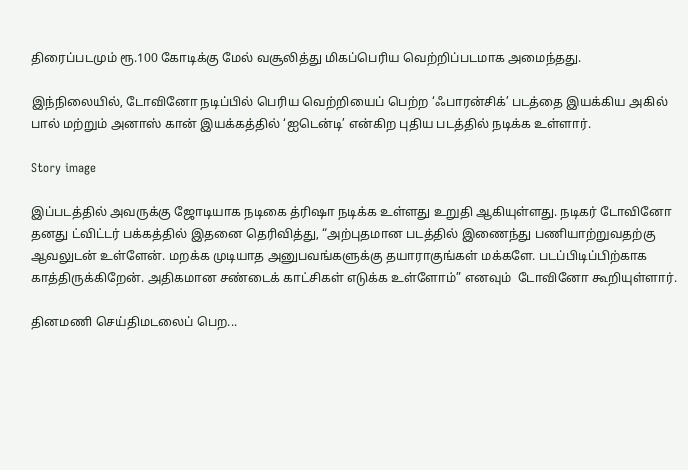திரைப்படமும் ரூ.100 கோடிக்கு மேல் வசூலித்து மிகப்பெரிய வெற்றிப்படமாக அமைந்தது.

இந்நிலையில், டோவினோ நடிப்பில் பெரிய வெற்றியைப் பெற்ற ‘ஃபாரன்சிக்’ படத்தை இயக்கிய அகில் பால் மற்றும் அனாஸ் கான் இயக்கத்தில் ‘ஐடென்டி’ என்கிற புதிய படத்தில் நடிக்க உள்ளார்.

Story image

இப்படத்தில் அவருக்கு ஜோடியாக நடிகை த்ரிஷா நடிக்க உள்ளது உறுதி ஆகியுள்ளது. நடிகர் டோவினோ தனது ட்விட்டர் பக்கத்தில் இதனை தெரிவித்து, “அற்புதமான படத்தில் இணைந்து பணியாற்றுவதற்கு ஆவலுடன் உள்ளேன். மறக்க முடியாத அனுபவங்களுக்கு தயாராகுங்கள் மக்களே. படப்பிடிப்பிற்காக காத்திருக்கிறேன். அதிகமான சண்டைக் காட்சிகள் எடுக்க உள்ளோம்” எனவும்  டோவினோ கூறியுள்ளார்.

தினமணி செய்திமடலைப் பெற...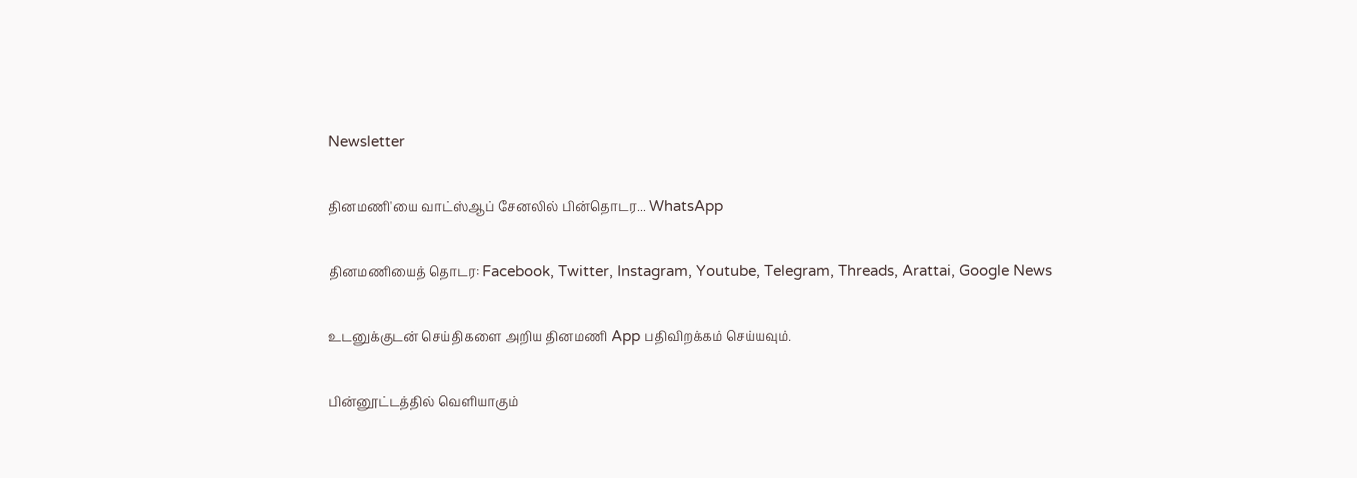Newsletter

தினமணி'யை வாட்ஸ்ஆப் சேனலில் பின்தொடர... WhatsApp

தினமணியைத் தொடர: Facebook, Twitter, Instagram, Youtube, Telegram, Threads, Arattai, Google News

உடனுக்குடன் செய்திகளை அறிய தினமணி App பதிவிறக்கம் செய்யவும்.

பின்னூட்டத்தில் வெளியாகும்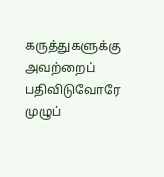கருத்துகளுக்கு அவற்றைப் பதிவிடுவோரே முழுப்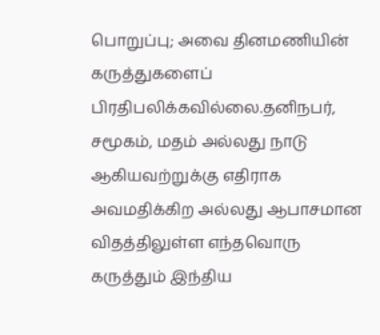பொறுப்பு; அவை தினமணியின் கருத்துகளைப் பிரதிபலிக்கவில்லை.தனிநபர், சமூகம், மதம் அல்லது நாடு ஆகியவற்றுக்கு எதிராக அவமதிக்கிற அல்லது ஆபாசமான விதத்திலுள்ள எந்தவொரு கருத்தும் இந்திய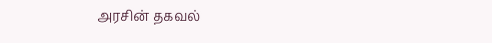அரசின் தகவல்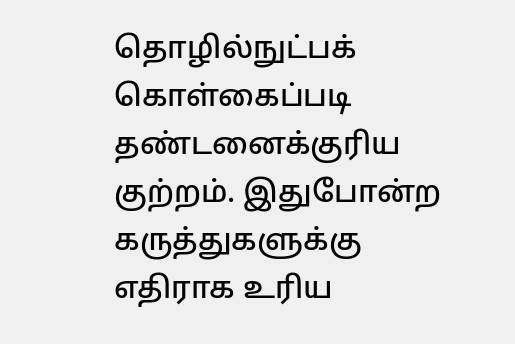தொழில்நுட்பக் கொள்கைப்படி தண்டனைக்குரிய குற்றம். இதுபோன்ற கருத்துகளுக்கு எதிராக உரிய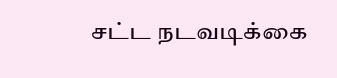சட்ட நடவடிக்கை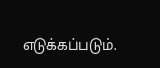எடுக்கப்படும்.